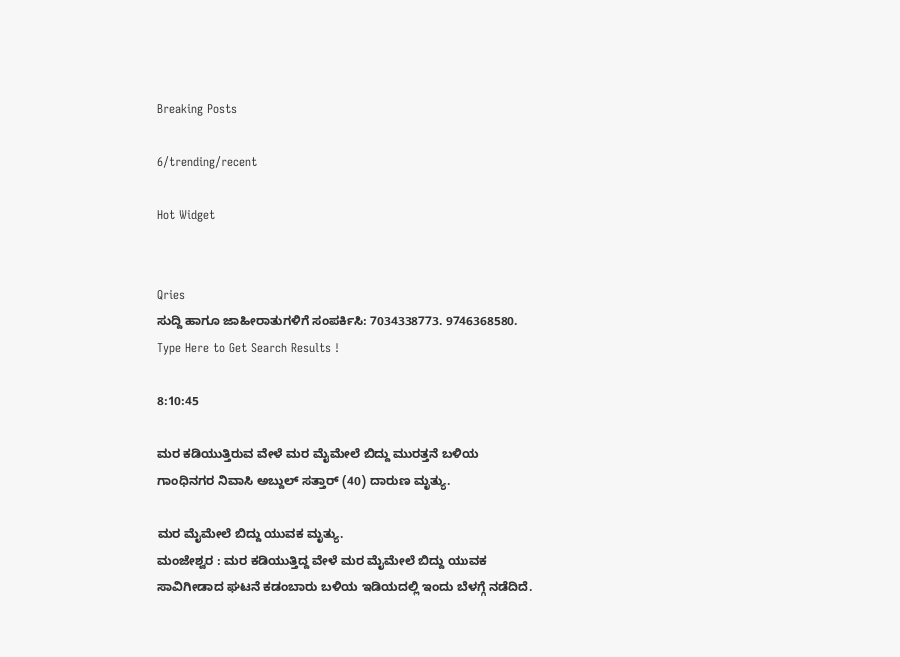Breaking Posts

6/trending/recent

Hot Widget


Qries
ಸುದ್ದಿ ಹಾಗೂ ಜಾಹೀರಾತುಗಳಿಗೆ ಸಂಪರ್ಕಿಸಿ: 7034338773. 9746368580.
Type Here to Get Search Results !

8:10:45

ಮರ ಕಡಿಯುತ್ತಿರುವ ವೇಳೆ ಮರ ಮೈಮೇಲೆ ಬಿದ್ದು ಮುರತ್ತನೆ ಬಳಿಯ ಗಾಂಧಿನಗರ ನಿವಾಸಿ ಅಬ್ದುಲ್ ಸತ್ತಾರ್ (40) ದಾರುಣ ಮೃತ್ಯು.

ಮರ ಮೈಮೇಲೆ ಬಿದ್ದು ಯುವಕ ಮೃತ್ಯು.
ಮಂಜೇಶ್ವರ : ಮರ ಕಡಿಯುತ್ತಿದ್ದ ವೇಳೆ ಮರ ಮೈಮೇಲೆ ಬಿದ್ದು ಯುವಕ ಸಾವಿಗೀಡಾದ ಘಟನೆ ಕಡಂಬಾರು ಬಳಿಯ ಇಡಿಯದಲ್ಲಿ ಇಂದು ಬೆಳಗ್ಗೆ ನಡೆದಿದೆ.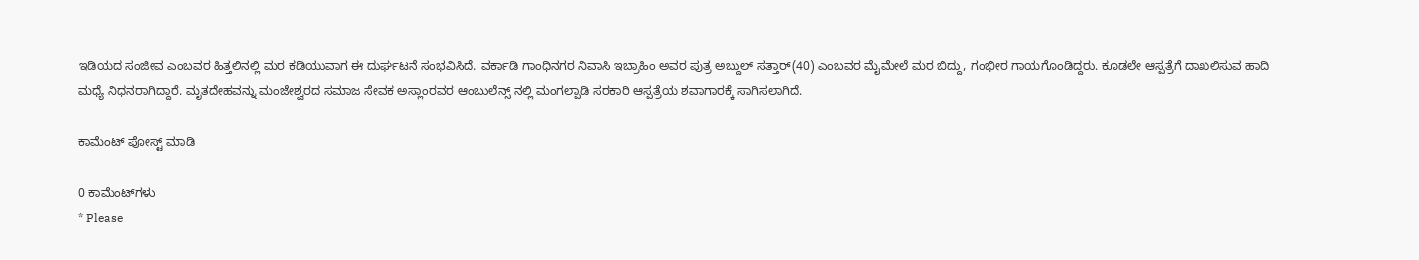ಇಡಿಯದ ಸಂಜೀವ ಎಂಬವರ ಹಿತ್ತಲಿನಲ್ಲಿ ಮರ ಕಡಿಯುವಾಗ ಈ ದುರ್ಘಟನೆ ಸಂಭವಿಸಿದೆ. ವರ್ಕಾಡಿ ಗಾಂಧಿನಗರ ನಿವಾಸಿ ಇಬ್ರಾಹಿಂ ಅವರ ಪುತ್ರ ಅಬ್ದುಲ್ ಸತ್ತಾರ್(40) ಎಂಬವರ ಮೈಮೇಲೆ ಮರ ಬಿದ್ದು, ಗಂಭೀರ ಗಾಯಗೊಂಡಿದ್ದರು. ಕೂಡಲೇ ಆಸ್ಪತ್ರೆಗೆ ದಾಖಲಿಸುವ ಹಾದಿ ಮಧ್ಯೆ ನಿಧನರಾಗಿದ್ದಾರೆ. ಮೃತದೇಹವನ್ನು ಮಂಜೇಶ್ವರದ ಸಮಾಜ ಸೇವಕ ಅಸ್ಲಾಂರವರ ಆಂಬುಲೆನ್ಸ್ ನಲ್ಲಿ ಮಂಗಲ್ಪಾಡಿ ಸರಕಾರಿ ಆಸ್ಪತ್ರೆಯ ಶವಾಗಾರಕ್ಕೆ ಸಾಗಿಸಲಾಗಿದೆ.

ಕಾಮೆಂಟ್‌‌ ಪೋಸ್ಟ್‌ ಮಾಡಿ

0 ಕಾಮೆಂಟ್‌ಗಳು
* Please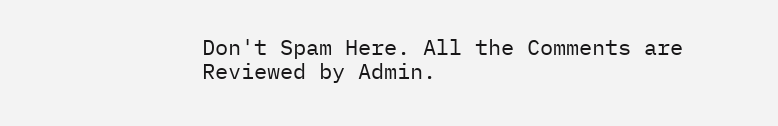Don't Spam Here. All the Comments are Reviewed by Admin.